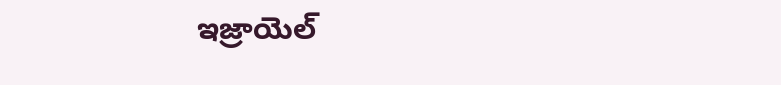ఇజ్రాయెల్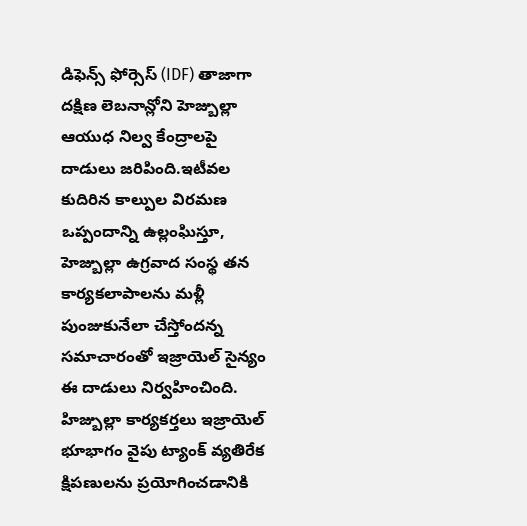డిఫెన్స్ ఫోర్సెస్ (IDF) తాజాగా దక్షిణ లెబనాన్లోని హెజ్బుల్లా ఆయుధ నిల్వ కేంద్రాలపై దాడులు జరిపింది.ఇటీవల కుదిరిన కాల్పుల విరమణ ఒప్పందాన్ని ఉల్లంఘిస్తూ, హెజ్బుల్లా ఉగ్రవాద సంస్థ తన కార్యకలాపాలను మళ్లీ పుంజుకునేలా చేస్తోందన్న సమాచారంతో ఇజ్రాయెల్ సైన్యం ఈ దాడులు నిర్వహించింది. హిజ్బుల్లా కార్యకర్తలు ఇజ్రాయెల్ భూభాగం వైపు ట్యాంక్ వ్యతిరేక క్షిపణులను ప్రయోగించడానికి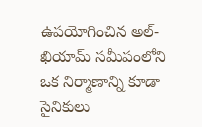ఉపయోగించిన అల్-ఖియామ్ సమీపంలోని ఒక నిర్మాణాన్ని కూడా సైనికులు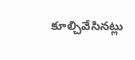కూల్చివేసినట్లు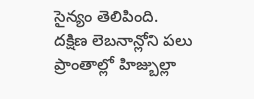సైన్యం తెలిపింది.
దక్షిణ లెబనాన్లోని పలు ప్రాంతాల్లో హిజ్బుల్లా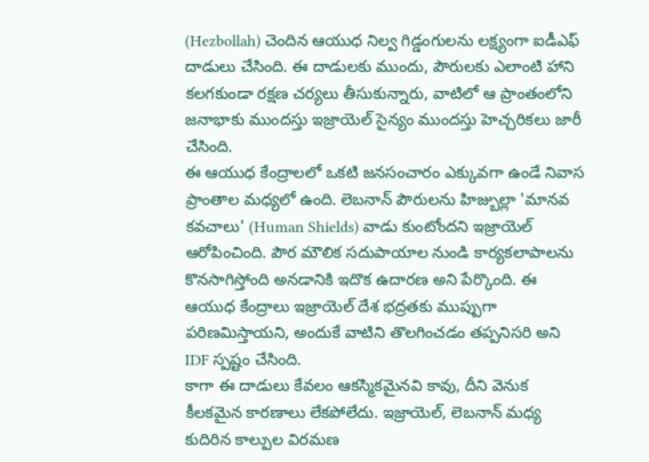(Hezbollah) చెందిన ఆయుధ నిల్వ గిడ్డంగులను లక్ష్యంగా ఐడీఎఫ్ దాడులు చేసింది. ఈ దాడులకు ముందు, పౌరులకు ఎలాంటి హాని కలగకుండా రక్షణ చర్యలు తీసుకున్నారు, వాటిలో ఆ ప్రాంతంలోని జనాభాకు ముందస్తు ఇజ్రాయెల్ సైన్యం ముందస్తు హెచ్చరికలు జారీ చేసింది.
ఈ ఆయుధ కేంద్రాలలో ఒకటి జనసంచారం ఎక్కువగా ఉండే నివాస ప్రాంతాల మధ్యలో ఉంది. లెబనాన్ పౌరులను హిజ్బుల్లా 'మానవ కవచాలు' (Human Shields) వాడు కుంటోందని ఇజ్రాయెల్ ఆరోపించింది. పౌర మౌలిక సదుపాయాల నుండి కార్యకలాపాలను కొనసాగిస్తోంది అనడానికి ఇదొక ఉదారణ అని పేర్కొంది. ఈ ఆయుధ కేంద్రాలు ఇజ్రాయెల్ దేశ భద్రతకు ముప్పుగా పరిణమిస్తాయని, అందుకే వాటిని తొలగించడం తప్పనిసరి అని IDF స్పష్టం చేసింది.
కాగా ఈ దాడులు కేవలం ఆకస్మికమైనవి కావు, దీని వెనుక కీలకమైన కారణాలు లేకపోలేదు. ఇజ్రాయెల్, లెబనాన్ మధ్య కుదిరిన కాల్పుల విరమణ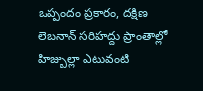ఒప్పందం ప్రకారం, దక్షిణ లెబనాన్ సరిహద్దు ప్రాంతాల్లో హిజ్బుల్లా ఎటువంటి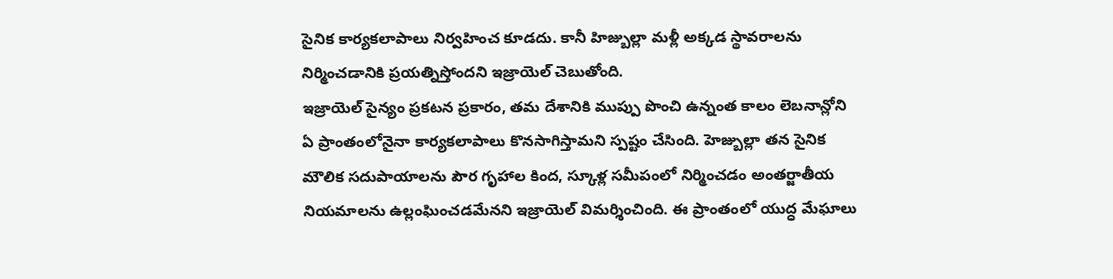సైనిక కార్యకలాపాలు నిర్వహించ కూడదు. కానీ హిజ్బుల్లా మళ్లీ అక్కడ స్థావరాలను నిర్మించడానికి ప్రయత్నిస్తోందని ఇజ్రాయెల్ చెబుతోంది.
ఇజ్రాయెల్ సైన్యం ప్రకటన ప్రకారం, తమ దేశానికి ముప్పు పొంచి ఉన్నంత కాలం లెబనాన్లోని ఏ ప్రాంతంలోనైనా కార్యకలాపాలు కొనసాగిస్తామని స్పష్టం చేసింది. హెజ్బుల్లా తన సైనిక మౌలిక సదుపాయాలను పౌర గృహాల కింద, స్కూళ్ల సమీపంలో నిర్మించడం అంతర్జాతీయ నియమాలను ఉల్లంఘించడమేనని ఇజ్రాయెల్ విమర్శించింది. ఈ ప్రాంతంలో యుద్ధ మేఘాలు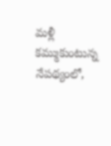మళ్లీ కమ్ముకుంటున్న నేపథ్యంలో,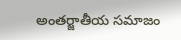అంతర్జాతీయ సమాజం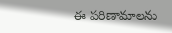ఈ పరిణామాలను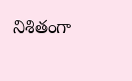నిశితంగా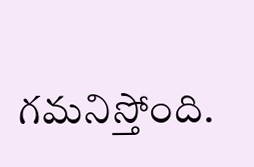గమనిస్తోంది.